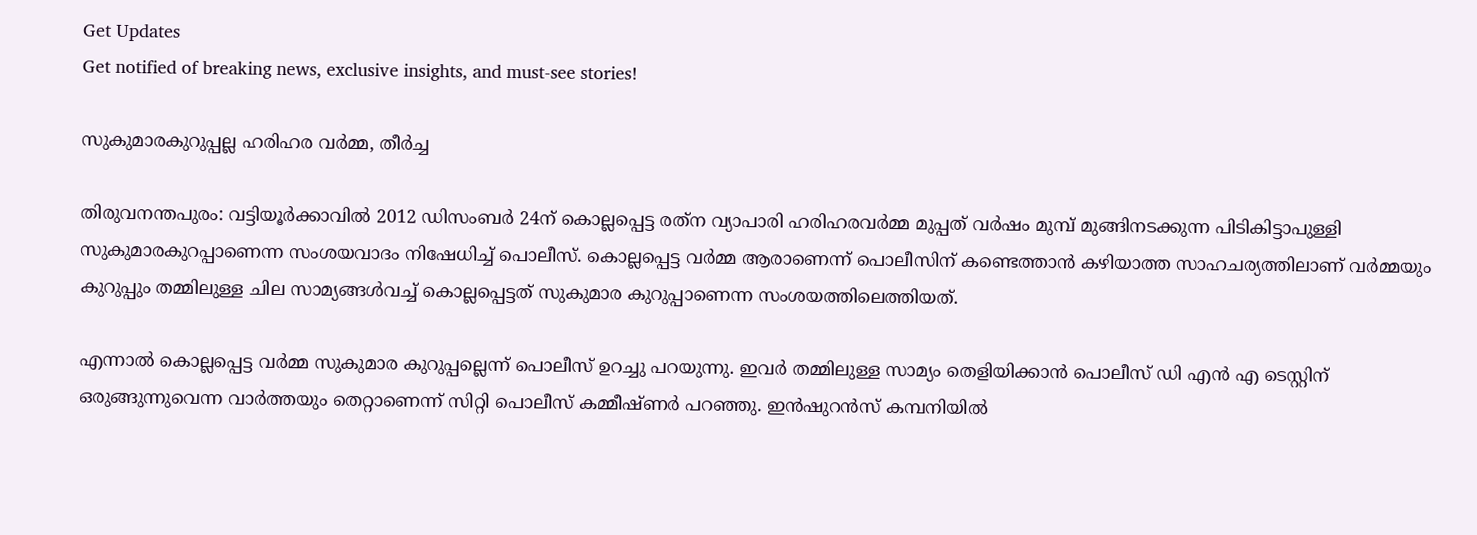Get Updates
Get notified of breaking news, exclusive insights, and must-see stories!

സുകുമാരകുറുപ്പല്ല ഹരിഹര വര്‍മ്മ, തീര്‍ച്ച

തിരുവനന്തപുരം: വട്ടിയൂര്‍ക്കാവില്‍ 2012 ഡിസംബര്‍ 24ന് കൊല്ലപ്പെട്ട രത്‌ന വ്യാപാരി ഹരിഹരവര്‍മ്മ മുപ്പത് വര്‍ഷം മുമ്പ് മുങ്ങിനടക്കുന്ന പിടികിട്ടാപുള്ളി സുകുമാരകുറപ്പാണെന്ന സംശയവാദം നിഷേധിച്ച് പൊലീസ്. കൊല്ലപ്പെട്ട വര്‍മ്മ ആരാണെന്ന് പൊലീസിന് കണ്ടെത്താന്‍ കഴിയാത്ത സാഹചര്യത്തിലാണ് വര്‍മ്മയും കുറുപ്പും തമ്മിലുള്ള ചില സാമ്യങ്ങള്‍വച്ച് കൊല്ലപ്പെട്ടത് സുകുമാര കുറുപ്പാണെന്ന സംശയത്തിലെത്തിയത്.

എന്നാല്‍ കൊല്ലപ്പെട്ട വര്‍മ്മ സുകുമാര കുറുപ്പല്ലെന്ന് പൊലീസ് ഉറച്ചു പറയുന്നു. ഇവര്‍ തമ്മിലുള്ള സാമ്യം തെളിയിക്കാന്‍ പൊലീസ് ഡി എന്‍ എ ടെസ്റ്റിന് ഒരുങ്ങുന്നുവെന്ന വാര്‍ത്തയും തെറ്റാണെന്ന് സിറ്റി പൊലീസ് കമ്മീഷ്ണര്‍ പറഞ്ഞു. ഇന്‍ഷുറന്‍സ് കമ്പനിയില്‍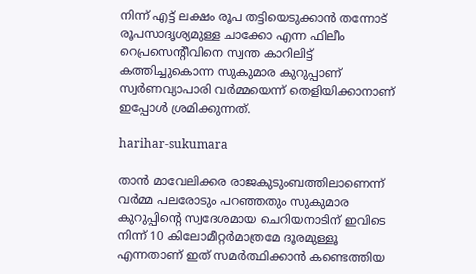നിന്ന് എട്ട് ലക്ഷം രൂപ തട്ടിയെടുക്കാന്‍ തന്നോട് രൂപസാദൃശ്യമുള്ള ചാക്കോ എന്ന ഫിലീം റെപ്രസെന്റീവിനെ സ്വന്ത കാറിലിട്ട് കത്തിച്ചുകൊന്ന സുകുമാര കുറുപ്പാണ് സ്വര്‍ണവ്യാപാരി വര്‍മ്മയെന്ന് തെളിയിക്കാനാണ് ഇപ്പോള്‍ ശ്രമിക്കുന്നത്.

harihar-sukumara

താന്‍ മാവേലിക്കര രാജകുടുംബത്തിലാണെന്ന് വര്‍മ്മ പലരോടും പറഞ്ഞതും സുകുമാര കുറുപ്പിന്റെ സ്വദേശമായ ചെറിയനാടിന് ഇവിടെ നിന്ന് 10 കിലോമീറ്റര്‍മാത്രമേ ദൂരമുള്ളൂ എന്നതാണ് ഇത് സമര്‍ത്ഥിക്കാന്‍ കണ്ടെത്തിയ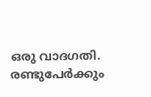ഒരു വാദഗതി. രണ്ടുപേര്‍ക്കും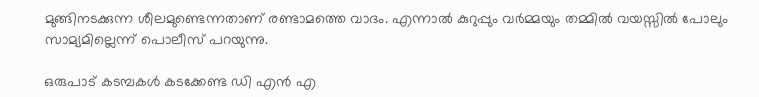മുങ്ങിനടക്കുന്ന ശീലമുണ്ടെന്നതാണ് രണ്ടാമത്തെ വാദം. എന്നാല്‍ കുറുപ്പും വര്‍മ്മയും തമ്മില്‍ വയസ്സില്‍ പോലും സാമ്യമില്ലെന്ന് പൊലീസ് പറയുന്നു.

ഒരുപാട് കടമ്പകള്‍ കടക്കേണ്ട ഡി എന്‍ എ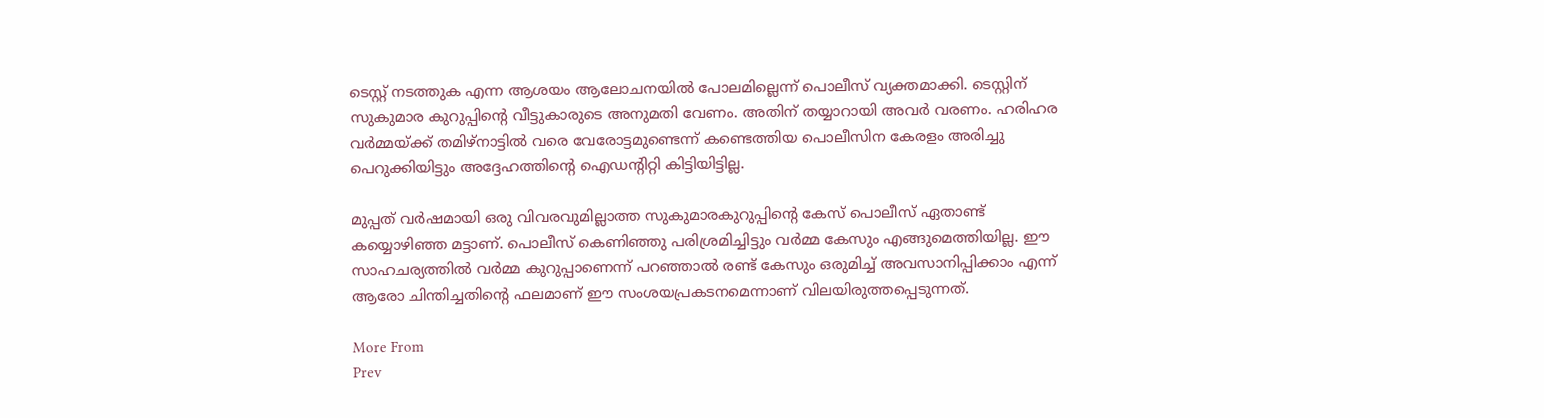ടെസ്റ്റ് നടത്തുക എന്ന ആശയം ആലോചനയില്‍ പോലമില്ലെന്ന് പൊലീസ് വ്യക്തമാക്കി. ടെസ്റ്റിന് സുകുമാര കുറുപ്പിന്റെ വീട്ടുകാരുടെ അനുമതി വേണം. അതിന് തയ്യാറായി അവര്‍ വരണം. ഹരിഹര വര്‍മ്മയ്ക്ക് തമിഴ്‌നാട്ടില്‍ വരെ വേരോട്ടമുണ്ടെന്ന് കണ്ടെത്തിയ പൊലീസിന കേരളം അരിച്ചു പെറുക്കിയിട്ടും അദ്ദേഹത്തിന്റെ ഐഡന്റിറ്റി കിട്ടിയിട്ടില്ല.

മുപ്പത് വര്‍ഷമായി ഒരു വിവരവുമില്ലാത്ത സുകുമാരകുറുപ്പിന്റെ കേസ് പൊലീസ് ഏതാണ്ട് കയ്യൊഴിഞ്ഞ മട്ടാണ്. പൊലീസ് കെണിഞ്ഞു പരിശ്രമിച്ചിട്ടും വര്‍മ്മ കേസും എങ്ങുമെത്തിയില്ല. ഈ സാഹചര്യത്തില്‍ വര്‍മ്മ കുറുപ്പാണെന്ന് പറഞ്ഞാല്‍ രണ്ട് കേസും ഒരുമിച്ച് അവസാനിപ്പിക്കാം എന്ന് ആരോ ചിന്തിച്ചതിന്റെ ഫലമാണ് ഈ സംശയപ്രകടനമെന്നാണ് വിലയിരുത്തപ്പെടുന്നത്.

More From
Prev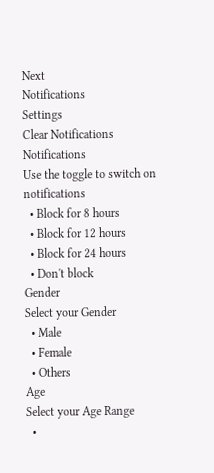Next
Notifications
Settings
Clear Notifications
Notifications
Use the toggle to switch on notifications
  • Block for 8 hours
  • Block for 12 hours
  • Block for 24 hours
  • Don't block
Gender
Select your Gender
  • Male
  • Female
  • Others
Age
Select your Age Range
  •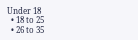Under 18
  • 18 to 25
  • 26 to 35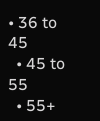• 36 to 45
  • 45 to 55
  • 55+